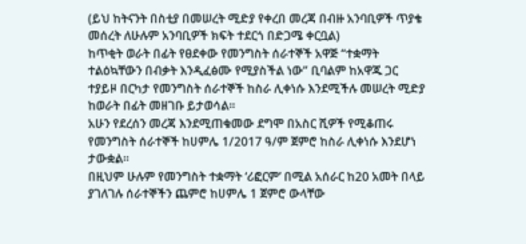(ይህ ከትናንት በስቲያ በመሠረት ሚድያ የቀረበ መረጃ በብዙ አንባቢዎች ጥያቄ መሰረት ለሁሉም አንባቢዎች ክፍት ተደርጎ በድጋሜ ቀርቧል)
ከጥቂት ወራት በፊት የፀደቀው የመንግስት ሰራተኞች አዋጅ “ተቋማት ተልዕኳቸውን በብቃት እንዲፈፅሙ የሚያስችል ነው” ቢባልም ከአዋጁ ጋር ተያይዞ በርካታ የመንግስት ሰራተኞች ከስራ ሊቀነሱ እንደሚችሉ መሠረት ሚድያ ከወራት በፊት መዘገቡ ይታወሳል።
አሁን የደረሰን መረጃ እንደሚጠቁመው ደግሞ በአስር ሺዎች የሚቆጠሩ የመንግስት ሰራተኞች ከሀምሌ 1/2017 ዓ/ም ጀምሮ ከስራ ሊቀነሱ እንደሆነ ታውቋል።
በዚህም ሁሉም የመንግስት ተቋማት ‘ሪፎርም’ በሚል አሰራር ከ20 አመት በላይ ያገለገሉ ሰራተኞችን ጨምሮ ከሀምሌ 1 ጀምሮ ውላቸው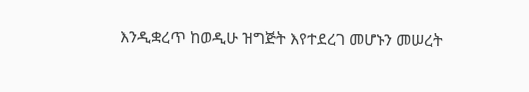እንዲቋረጥ ከወዲሁ ዝግጅት እየተደረገ መሆኑን መሠረት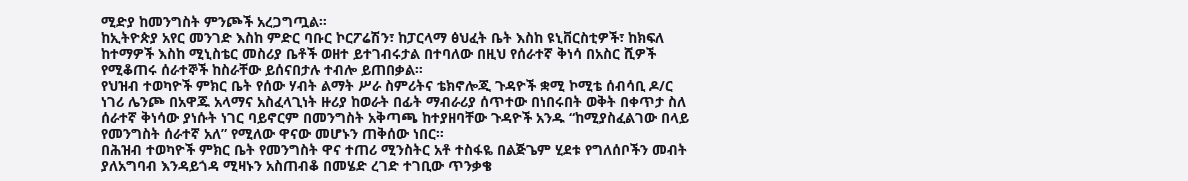ሚድያ ከመንግስት ምንጮች አረጋግጧል።
ከኢትዮጵያ አየር መንገድ እስከ ምድር ባቡር ኮርፖሬሽን፣ ከፓርላማ ፅህፈት ቤት እስከ ዩኒቨርስቲዎች፣ ከክፍለ ከተማዎች እስከ ሚኒስቴር መስሪያ ቤቶች ወዘተ ይተገብሩታል በተባለው በዚህ የሰራተኛ ቅነሳ በአስር ሺዎች የሚቆጠሩ ሰራተኞች ከስራቸው ይሰናበታሉ ተብሎ ይጠበቃል።
የህዝብ ተወካዮች ምክር ቤት የሰው ሃብት ልማት ሥራ ስምሪትና ቴክኖሎጂ ጉዳዮች ቋሚ ኮሚቴ ሰብሳቢ ዶ/ር ነገሪ ሌንጮ በአዋጁ አላማና አስፈላጊነት ዙሪያ ከወራት በፊት ማብራሪያ ሰጥተው በነበሩበት ወቅት በቀጥታ ስለ ሰራተኛ ቅነሳው ያነሱት ነገር ባይኖርም በመንግስት አቅጣጫ ከተያዘባቸው ጉዳዮች አንዱ “ከሚያስፈልገው በላይ የመንግስት ሰራተኛ አለ” የሚለው ዋናው መሆኑን ጠቅሰው ነበር።
በሕዝብ ተወካዮች ምክር ቤት የመንግስት ዋና ተጠሪ ሚንስትር አቶ ተስፋዬ በልጅጌም ሂደቱ የግለሰቦችን መብት ያለአግባብ እንዳይጎዳ ሚዛኑን አስጠብቆ በመሄድ ረገድ ተገቢው ጥንቃቄ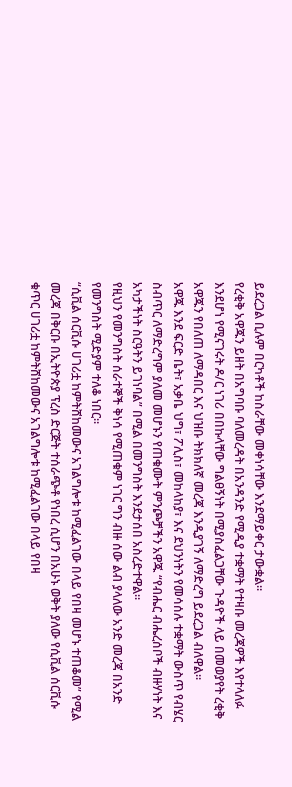ይደረጋል ቢሉም በርካቶች ከስራቸው መቀነሳቸው እንደማይቀር ታውቋል።
የረቂቅ አዋጁን ይዘት በአግባቡ ባለመረዳት በአንዳንድ የሚዲያ ተቋማት የተዛቡ መረጃዎች እየተላለፉ እንደሆነ የሚናገሩት ዶ/ር ነገሪ በበኩላቸው ግልፀኝነት በሚያስፈልጋቸው ጉዳዮች ላይ በመወያየት ረቂቅ አዋጁን የበለጠ ለማዳበር እና ህዝቡ ትክክለኛ መረጃ እንዲያገኝ ለማድረግ ይደረጋል ብለዋል።
አዋጁ እንደ ፍርድ ቤት፣ አቃቤ ህግ፣ ፖሊስ፣ መከላከያ፣ እና ደህንነትን የመሳሰሉ ተቋማት ውስጥ የብሄር ስብጥር ለማድረግም ያለመ መሆኑን የጠቁሙት ምንጮቻችን አዋጁ “የብሔር ብሔረሰቦች ብዙሃነት እና አካታችነት ስርዓትን ይገነባል” በሚል በመንግስት እንደታሰበ አስረድተዋል።
የዚህን የመንግስት ሰራተኞች ቅነሳ የሚጠቁም ነገር ግን ብዙ ሰው ልብ ያላለው አንድ መረጃ በአንድ የመንግስት ሚድያም ተለቆ ነበር።
“ሲቪል ሰርቪሱ ሀገሪቷ ከምትሸከመውና አገልግሎቱ ከሚፈልገው በላይ የበዛ መሆኑ ተጠቆመ” የሚል መረጃ በቅርቡ በኢትዮጵያ ፕረስ ድርጅት ተሰራጭቶ የነበረ ሲሆን በአሁኑ ወቅት ያለው የሲቪል ሰርቪሱ ቁጥር ሀገሪቷ ከምትሸከመውና አገልግሎቱ ከሚፈልገው በላይ የበዛ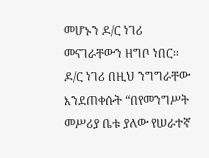መሆኑን ዶ/ር ነገሪ መናገራቸውን ዘግቦ ነበር።
ዶ/ር ነገሪ በዚህ ንግግራቸው እንደጠቀሱት “በየመንግሥት መሥሪያ ቤቱ ያለው የሠራተኛ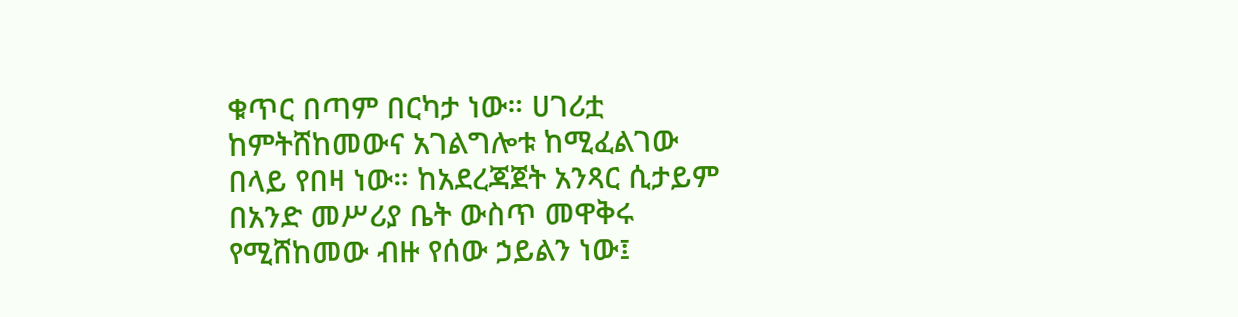ቁጥር በጣም በርካታ ነው። ሀገሪቷ ከምትሸከመውና አገልግሎቱ ከሚፈልገው በላይ የበዛ ነው። ከአደረጃጀት አንጻር ሲታይም በአንድ መሥሪያ ቤት ውስጥ መዋቅሩ የሚሸከመው ብዙ የሰው ኃይልን ነው፤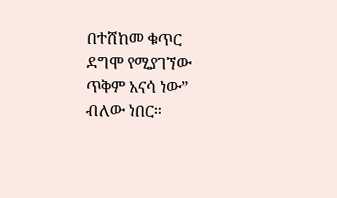በተሸከመ ቁጥር ደግሞ የሚያገኘው ጥቅም አናሳ ነው” ብለው ነበር።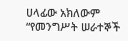ሀላፊው አክለውም “የመንግሥት ሠራተኞች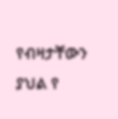የብዛታቸውን ያህል የ